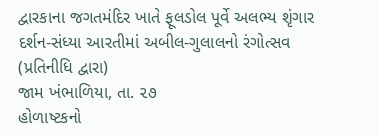દ્વારકાના જગતમંદિર ખાતે ફૂલડોલ પૂર્વે અલભ્ય શૃંગાર દર્શન-સંધ્યા આરતીમાં અબીલ-ગુલાલનો રંગોત્સવ
(પ્રતિનીધિ દ્વારા)
જામ ખંભાળિયા, તા. ૨૭
હોળાષ્ટકનો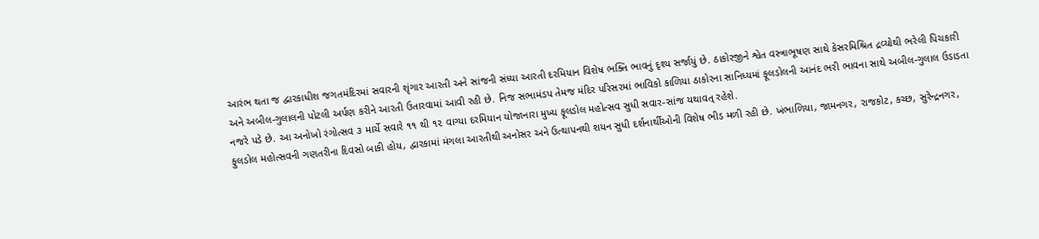આરંભ થતા જ દ્વારકાધીશ જગતમંદિરમાં સવારની શૃંગાર આરતી અને સાંજની સંધ્યા આરતી દરમિયાન વિશેષ ભક્તિ ભાવનું દૃશ્ય સર્જાયું છે. ઠાકોરજીને શ્વેત વસ્ત્રાભૂષણ સાથે કેસરમિશ્રિત દ્રવ્યોથી ભરેલી પિચકારી અને અબીલ-ગુલાલની પોટલી અર્પણ કરીને આરતી ઉતારવામાં આવી રહી છે. નિજ સભામંડપ તેમજ મંદિર પરિસરમાં ભાવિકો કાળિયા ઠાકોરના સાનિધ્યમાં ફૂલડોલની આનંદ ભરી ભાવના સાથે અબીલ-ગુલાલ ઉડાડતા નજરે પડે છે. આ અનોખો રંગોત્સવ ૩ માર્ચે સવારે ૧૧ થી ૧૨ વાગ્યા દરમિયાન યોજાનારા મુખ્ય ફૂલડોલ મહોત્સવ સુધી સવાર-સાંજ યથાવત્ રહેશે.
ફુલડોલ મહોત્સવની ગણતરીના દિવસો બાકી હોય, દ્વારકામાં મંગલા આરતીથી અનોસર અને ઉત્થાપનથી શયન સુધી દર્શનાર્થીઓની વિશેષ ભીડ મળી રહી છે. ખંભાળિયા, જામનગર, રાજકોટ, કચ્છ, સુરેન્દ્રનગર,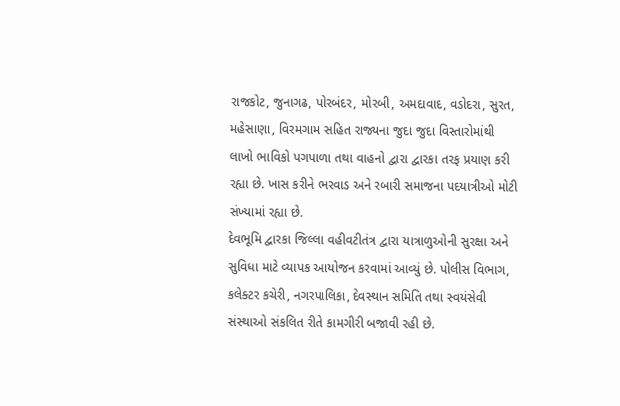રાજકોટ, જુનાગઢ, પોરબંદર, મોરબી, અમદાવાદ, વડોદરા, સુરત, મહેસાણા, વિરમગામ સહિત રાજ્યના જુદા જુદા વિસ્તારોમાંથી લાખો ભાવિકો પગપાળા તથા વાહનો દ્વારા દ્વારકા તરફ પ્રયાણ કરી રહ્યા છે. ખાસ કરીને ભરવાડ અને રબારી સમાજના પદયાત્રીઓ મોટી સંખ્યામાં રહ્યા છે.
દેવભૂમિ દ્વારકા જિલ્લા વહીવટીતંત્ર દ્વારા યાત્રાળુઓની સુરક્ષા અને સુવિધા માટે વ્યાપક આયોજન કરવામાં આવ્યું છે. પોલીસ વિભાગ, કલેક્ટર કચેરી, નગરપાલિકા, દેવસ્થાન સમિતિ તથા સ્વયંસેવી સંસ્થાઓ સંકલિત રીતે કામગીરી બજાવી રહી છે.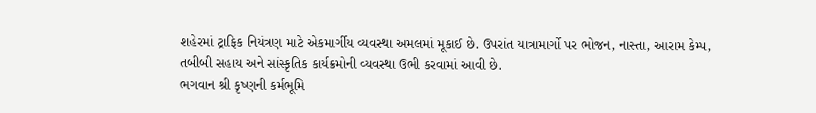શહેરમાં ટ્રાફિક નિયંત્રણ માટે એકમાર્ગીય વ્યવસ્થા અમલમાં મૂકાઈ છે. ઉપરાંત યાત્રામાર્ગો પર ભોજન, નાસ્તા, આરામ કેમ્પ, તબીબી સહાય અને સાંસ્કૃતિક કાર્યક્રમોની વ્યવસ્થા ઉભી કરવામાં આવી છે.
ભગવાન શ્રી કૃષ્ણની કર્મભૂમિ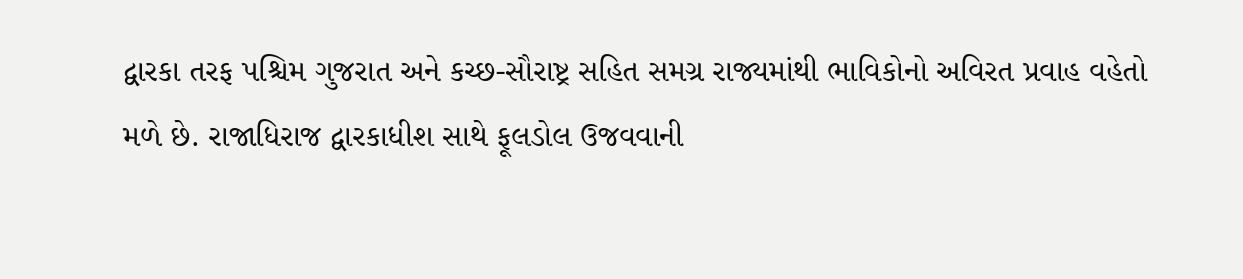દ્વારકા તરફ પશ્ચિમ ગુજરાત અને કચ્છ-સૌરાષ્ટ્ર સહિત સમગ્ર રાજ્યમાંથી ભાવિકોનો અવિરત પ્રવાહ વહેતો મળે છે. રાજાધિરાજ દ્વારકાધીશ સાથે ફૂલડોલ ઉજવવાની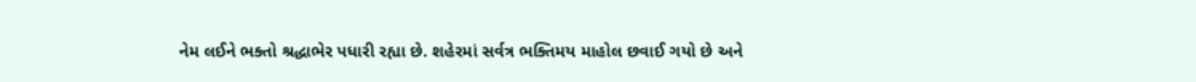નેમ લઈને ભક્તો શ્રદ્ધાભેર પધારી રહ્યા છે. શહેરમાં સર્વત્ર ભક્તિમય માહોલ છવાઈ ગયો છે અને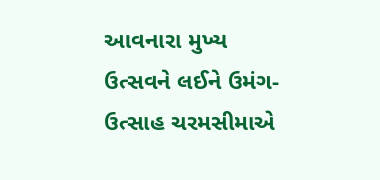આવનારા મુખ્ય ઉત્સવને લઈને ઉમંગ-ઉત્સાહ ચરમસીમાએ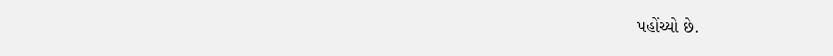પહોંચ્યો છે.